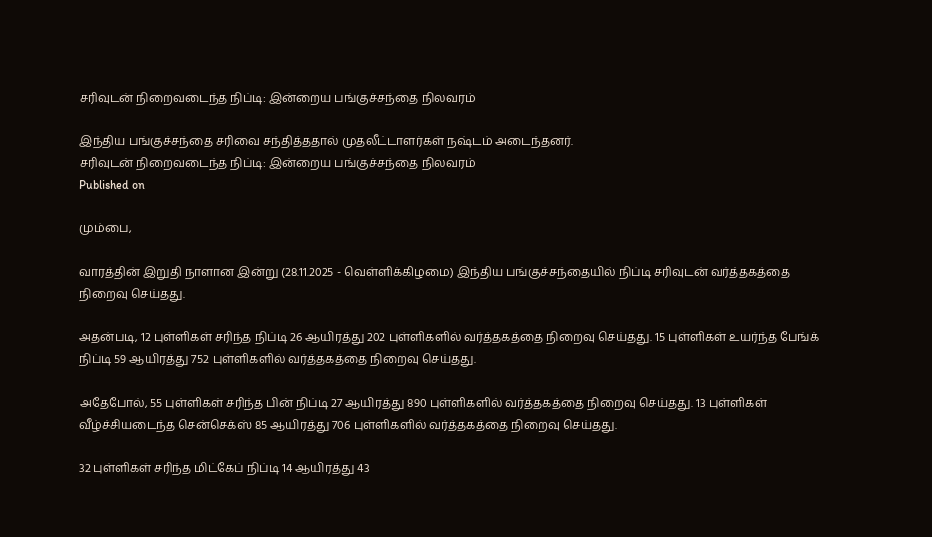சரிவுடன் நிறைவடைந்த நிப்டி: இன்றைய பங்குச்சந்தை நிலவரம்

இந்திய பங்குச்சந்தை சரிவை சந்தித்ததால் முதலீட்டாளர்கள் நஷ்டம் அடைந்தனர்.
சரிவுடன் நிறைவடைந்த நிப்டி: இன்றைய பங்குச்சந்தை நிலவரம்
Published on

மும்பை,

வாரத்தின் இறுதி நாளான இன்று (28.11.2025 - வெள்ளிக்கிழமை) இந்திய பங்குச்சந்தையில் நிப்டி சரிவுடன் வர்த்தகத்தை நிறைவு செய்தது.

அதன்படி, 12 புள்ளிகள் சரிந்த நிப்டி 26 ஆயிரத்து 202 புள்ளிகளில் வர்த்தகத்தை நிறைவு செய்தது. 15 புள்ளிகள் உயர்ந்த பேங்க் நிப்டி 59 ஆயிரத்து 752 புள்ளிகளில் வர்த்தகத்தை நிறைவு செய்தது.

அதேபோல், 55 புள்ளிகள் சரிந்த பின் நிப்டி 27 ஆயிரத்து 890 புள்ளிகளில் வர்த்தகத்தை நிறைவு செய்தது. 13 புள்ளிகள் வீழ்ச்சியடைந்த சென்செக்ஸ் 85 ஆயிரத்து 706 புள்ளிகளில் வர்த்தகத்தை நிறைவு செய்தது.

32 புள்ளிகள் சரிந்த மிட்கேப் நிப்டி 14 ஆயிரத்து 43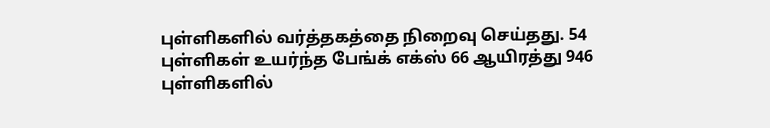புள்ளிகளில் வர்த்தகத்தை நிறைவு செய்தது. 54 புள்ளிகள் உயர்ந்த பேங்க் எக்ஸ் 66 ஆயிரத்து 946 புள்ளிகளில்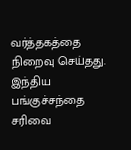வர்த்தகத்தை நிறைவு செய்தது. இந்திய பங்குச்சந்தை சரிவை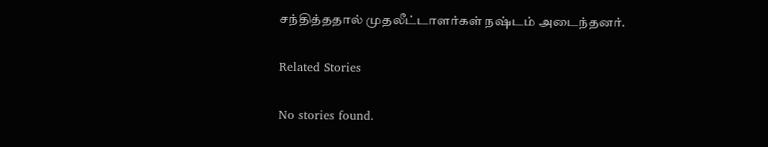சந்தித்ததால் முதலீட்டாளர்கள் நஷ்டம் அடைந்தனர்.

Related Stories

No stories found.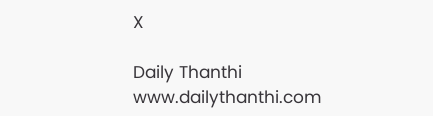X

Daily Thanthi
www.dailythanthi.com